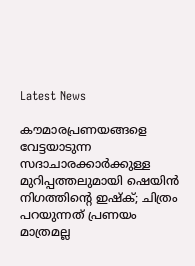Latest News

കൗമാരപ്രണയങ്ങളെ വേട്ടയാടുന്ന സദാചാരക്കാര്‍ക്കുള്ള മുറിപ്പത്തലുമായി ഷെയിന്‍ നിഗത്തിന്റെ ഇഷ്‌ക്; ചിത്രം പറയുന്നത് പ്രണയം മാത്രമല്ല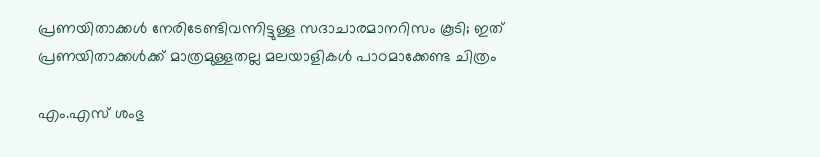പ്രണയിതാക്കള്‍ നേരിടേണ്ടിവന്നിട്ടുള്ള സദാചാരമാനറിസം കൂടി; ഇത് പ്രണയിതാക്കള്‍ക്ക് മാത്രമുള്ളതല്ല മലയാളികള്‍ പാഠമാക്കേണ്ട ചിത്രം

എം.എസ് ശംഭു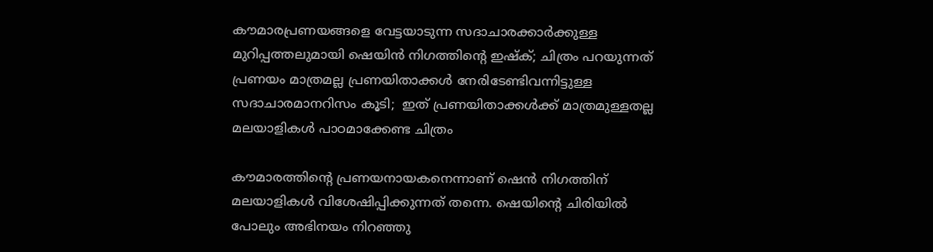കൗമാരപ്രണയങ്ങളെ വേട്ടയാടുന്ന സദാചാരക്കാര്‍ക്കുള്ള മുറിപ്പത്തലുമായി ഷെയിന്‍ നിഗത്തിന്റെ ഇഷ്‌ക്; ചിത്രം പറയുന്നത് പ്രണയം മാത്രമല്ല പ്രണയിതാക്കള്‍ നേരിടേണ്ടിവന്നിട്ടുള്ള സദാചാരമാനറിസം കൂടി;  ഇത് പ്രണയിതാക്കള്‍ക്ക് മാത്രമുള്ളതല്ല മലയാളികള്‍ പാഠമാക്കേണ്ട ചിത്രം

കൗമാരത്തിന്റെ പ്രണയനായകനെന്നാണ് ഷെന്‍ നിഗത്തിന് മലയാളികള്‍ വിശേഷിപ്പിക്കുന്നത് തന്നെ. ഷെയിന്റെ ചിരിയില്‍ പോലും അഭിനയം നിറഞ്ഞു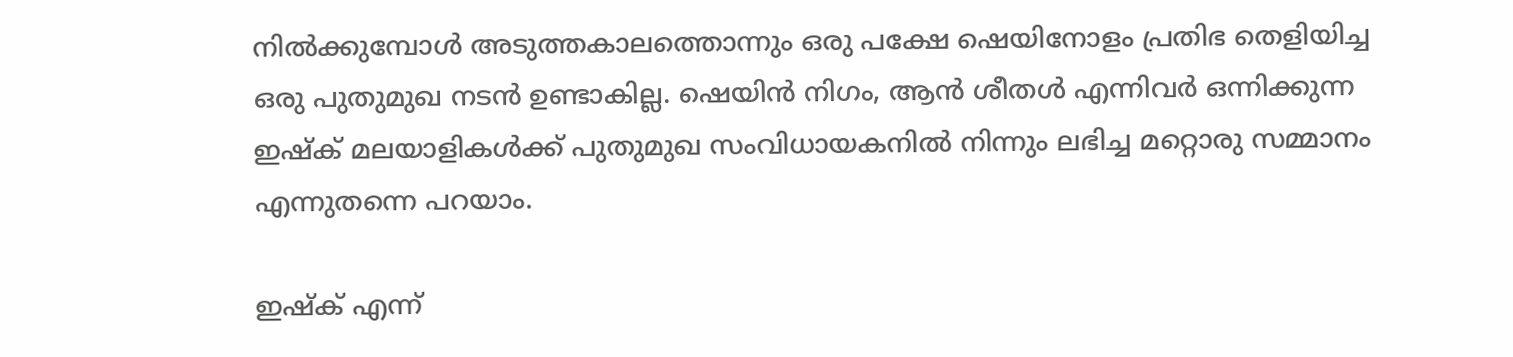നില്‍ക്കുമ്പോള്‍ അടുത്തകാലത്തൊന്നും ഒരു പക്ഷേ ഷെയിനോളം പ്രതിഭ തെളിയിച്ച ഒരു പുതുമുഖ നടന്‍ ഉണ്ടാകില്ല. ഷെയിന്‍ നിഗം, ആന്‍ ശീതള്‍ എന്നിവര്‍ ഒന്നിക്കുന്ന ഇഷ്‌ക് മലയാളികള്‍ക്ക് പുതുമുഖ സംവിധായകനില്‍ നിന്നും ലഭിച്ച മറ്റൊരു സമ്മാനം എന്നുതന്നെ പറയാം.

ഇഷ്‌ക് എന്ന്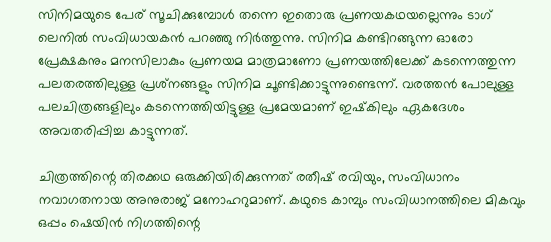സിനിമയുടെ പേര് സൂചിക്കുമ്പോള്‍ തന്നെ ഇതൊരു പ്രണയകഥയല്ലെന്നും ടാഗ് ലെനില്‍ സംവിധായകന്‍ പറഞ്ഞു നിര്‍ത്തുന്നു. സിനിമ കണ്ടിറങ്ങുന്ന ഓരോ പ്രേക്ഷകനും മനസിലാകും പ്രണയമ മാത്രമാണോ പ്രണയത്തിലേക്ക് കടന്നെത്തുന്ന പലതരത്തിലുള്ള പ്രശ്‌നങ്ങളും സിനിമ ചൂണ്ടിക്കാട്ടുന്നുണ്ടെന്ന്. വരത്തന്‍ പോലുള്ള പലചിത്രങ്ങളിലും കടന്നെത്തിയിട്ടുള്ള പ്രമേയമാണ് ഇഷ്‌കിലും ഏകദേശം അവതരിപ്പിച്ച കാട്ടുന്നത്.

ചിത്രത്തിന്റെ തിരക്കഥ ഒരുക്കിയിരിക്കുന്നത് രതീഷ് രവിയും, സംവിധാനം നവാഗതനായ അനുരാജ് മനോഹറുമാണ്. കഥുടെ കാമ്പും സംവിധാനത്തിലെ മികവും ഒപ്പം ഷെയിന്‍ നിഗത്തിന്റെ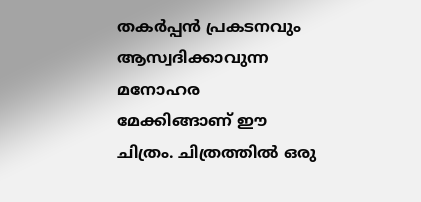തകര്‍പ്പന്‍ പ്രകടനവും ആസ്വദിക്കാവുന്ന മനോഹര മേക്കിങ്ങാണ് ഈ ചിത്രം. ചിത്രത്തില്‍ ഒരു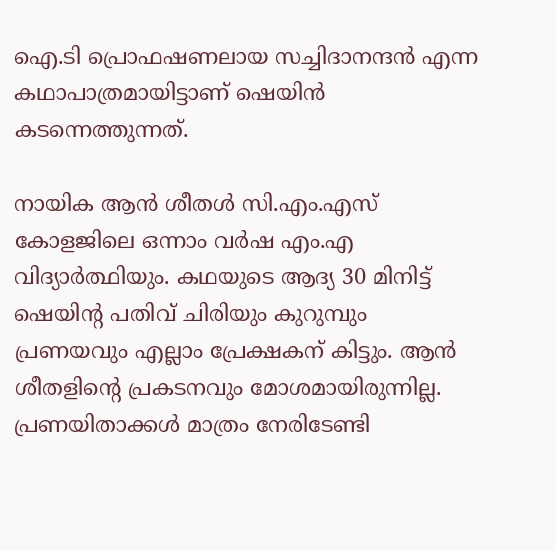ഐ.ടി പ്രൊഫഷണലായ സച്ചിദാനന്ദന്‍ എന്ന കഥാപാത്രമായിട്ടാണ് ഷെയിന്‍ കടന്നെത്തുന്നത്.

നായിക ആന്‍ ശീതള്‍ സി.എം.എസ് കോളജിലെ ഒന്നാം വര്‍ഷ എം.എ വിദ്യാര്‍ത്ഥിയും. കഥയുടെ ആദ്യ 30 മിനിട്ട് ഷെയിന്റ പതിവ് ചിരിയും കുറുമ്പും പ്രണയവും എല്ലാം പ്രേക്ഷകന് കിട്ടും. ആന്‍ ശീതളിന്റെ പ്രകടനവും മോശമായിരുന്നില്ല. പ്രണയിതാക്കള്‍ മാത്രം നേരിടേണ്ടി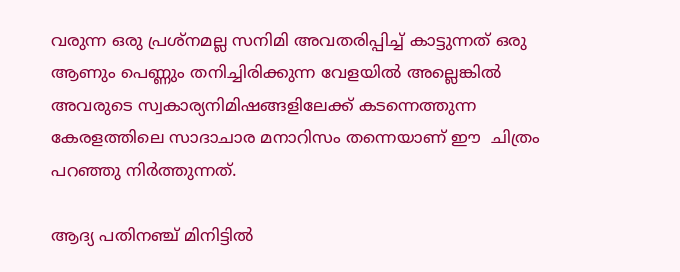വരുന്ന ഒരു പ്രശ്‌നമല്ല സനിമി അവതരിപ്പിച്ച് കാട്ടുന്നത് ഒരു ആണും പെണ്ണും തനിച്ചിരിക്കുന്ന വേളയില്‍ അല്ലെങ്കില്‍ അവരുടെ സ്വകാര്യനിമിഷങ്ങളിലേക്ക് കടന്നെത്തുന്ന കേരളത്തിലെ സാദാചാര മനാറിസം തന്നെയാണ് ഈ  ചിത്രം പറഞ്ഞു നിര്‍ത്തുന്നത്.

ആദ്യ പതിനഞ്ച് മിനിട്ടില്‍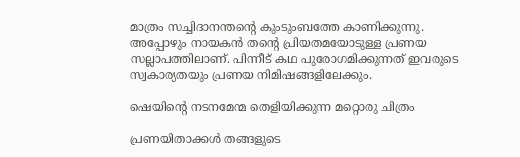മാത്രം സച്ചിദാനന്തന്റെ കുംടുംബത്തേ കാണിക്കുന്നു. അപ്പോഴും നായകന്‍ തന്റെ പ്രിയതമയോടുള്ള പ്രണയ സല്ലാപത്തിലാണ്. പിന്നീട് കഥ പുരോഗമിക്കുന്നത് ഇവരുടെ സ്വകാര്യതയും പ്രണയ നിമിഷങ്ങളിലേക്കും.

ഷെയിന്റെ നടനമേന്മ തെളിയിക്കുന്ന മറ്റൊരു ചിത്രം

പ്രണയിതാക്കള്‍ തങ്ങളുടെ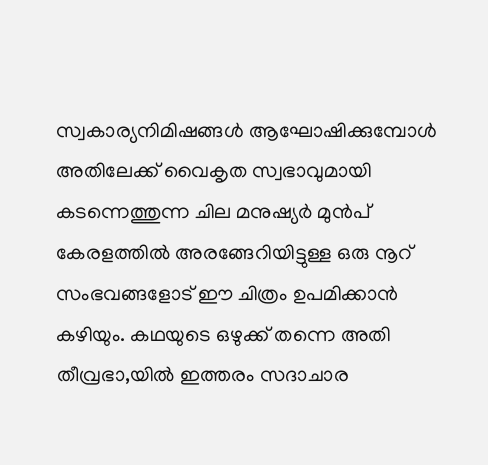സ്വകാര്യനിമിഷങ്ങള്‍ ആഘോഷിക്കുമ്പോള്‍ അതിലേക്ക് വൈകൃത സ്വഭാവുമായി കടന്നെത്തുന്ന ചില മനുഷ്യര്‍ മുന്‍പ് കേരളത്തില്‍ അരങ്ങേറിയിട്ടുള്ള ഒരു നൂറ് സംഭവങ്ങളോട് ഈ ചിത്രം ഉപമിക്കാന്‍ കഴിയും. കഥയുടെ ഒഴുക്ക് തന്നെ അതി തീവ്രഭാ,യില്‍ ഇത്തരം സദാചാര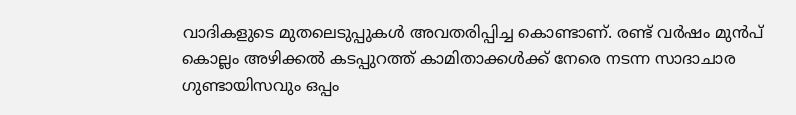വാദികളുടെ മുതലെടുപ്പുകള്‍ അവതരിപ്പിച്ച കൊണ്ടാണ്. രണ്ട് വര്‍ഷം മുന്‍പ് കൊല്ലം അഴിക്കല്‍ കടപ്പുറത്ത് കാമിതാക്കള്‍ക്ക് നേരെ നടന്ന സാദാചാര ഗുണ്ടായിസവും ഒപ്പം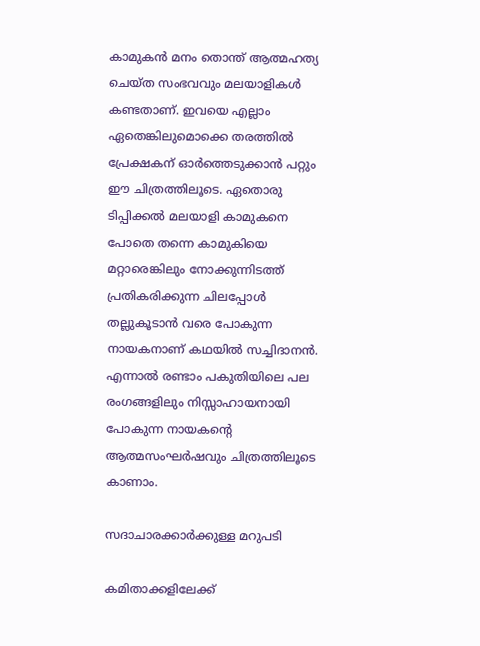കാമുകന്‍ മനം തൊന്ത് ആത്മഹത്യ ചെയ്ത സംഭവവും മലയാളികള്‍ കണ്ടതാണ്. ഇവയെ എല്ലാം ഏതെങ്കിലുമൊക്കെ തരത്തില്‍ പ്രേക്ഷകന് ഓര്‍ത്തെടുക്കാന്‍ പറ്റും ഈ ചിത്രത്തിലൂടെ. ഏതൊരു ടിപ്പിക്കല്‍ മലയാളി കാമുകനെ പോതെ തന്നെ കാമുകിയെ മറ്റാരെങ്കിലും നോക്കുന്നിടത്ത് പ്രതികരിക്കുന്ന ചിലപ്പോള്‍ തല്ലുകൂടാന്‍ വരെ പോകുന്ന നായകനാണ് കഥയില്‍ സച്ചിദാനന്‍. എന്നാല്‍ രണ്ടാം പകുതിയിലെ പല രംഗങ്ങളിലും നിസ്സാഹായനായി പോകുന്ന നായകന്റെ ആത്മസംഘര്‍ഷവും ചിത്രത്തിലൂടെ കാണാം.

സദാചാരക്കാര്‍ക്കുള്ള മറുപടി

കമിതാക്കളിലേക്ക്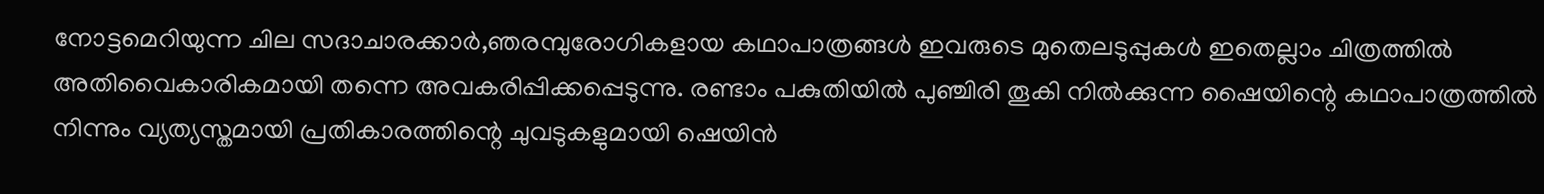നോട്ടമെറിയുന്ന ചില സദാചാരക്കാര്‍,ഞരമ്പുരോഗികളായ കഥാപാത്രങ്ങള്‍ ഇവരുടെ മുതെലടുപ്പുകള്‍ ഇതെല്ലാം ചിത്രത്തില്‍ അതിവൈകാരികമായി തന്നെ അവകരിപ്പിക്കപ്പെടുന്നു. രണ്ടാം പകുതിയില്‍ പുഞ്ചിരി തൂകി നില്‍ക്കുന്ന ഷൈയിന്റെ കഥാപാത്രത്തില്‍ നിന്നും വ്യത്യസ്തമായി പ്രതികാരത്തിന്റെ ചുവടുകളുമായി ഷെയിന്‍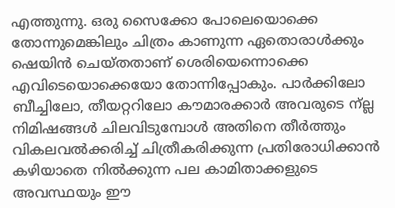എത്തുന്നു. ഒരു സൈക്കോ പോലെയൊക്കെ തോന്നുമെങ്കിലും ചിത്രം കാണുന്ന ഏതൊരാള്‍ക്കും ഷെയിന്‍ ചെയ്തതാണ് ശെരിയെന്നൊക്കെ എവിടെയൊക്കെയോ തോന്നിപ്പോകും. പാര്‍ക്കിലോ ബീച്ചിലോ, തീയറ്ററിലോ കൗമാരക്കാര്‍ അവരുടെ ന്ല്ല നിമിഷങ്ങള്‍ ചിലവിടുമ്പോള്‍ അതിനെ തീര്‍ത്തും വികലവല്‍ക്കരിച്ച് ചിത്രീകരിക്കുന്ന പ്രതിരോധിക്കാന്‍ കഴിയാതെ നില്‍ക്കുന്ന പല കാമിതാക്കളുടെ അവസ്ഥയും ഈ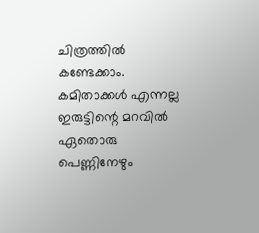ചിത്രത്തില്‍ കണ്ടേക്കാം. കമിതാക്കള്‍ എന്നല്ല ഇരുട്ടിന്റെ മറവില്‍ ഏതൊരു പെണ്ണിനേഴും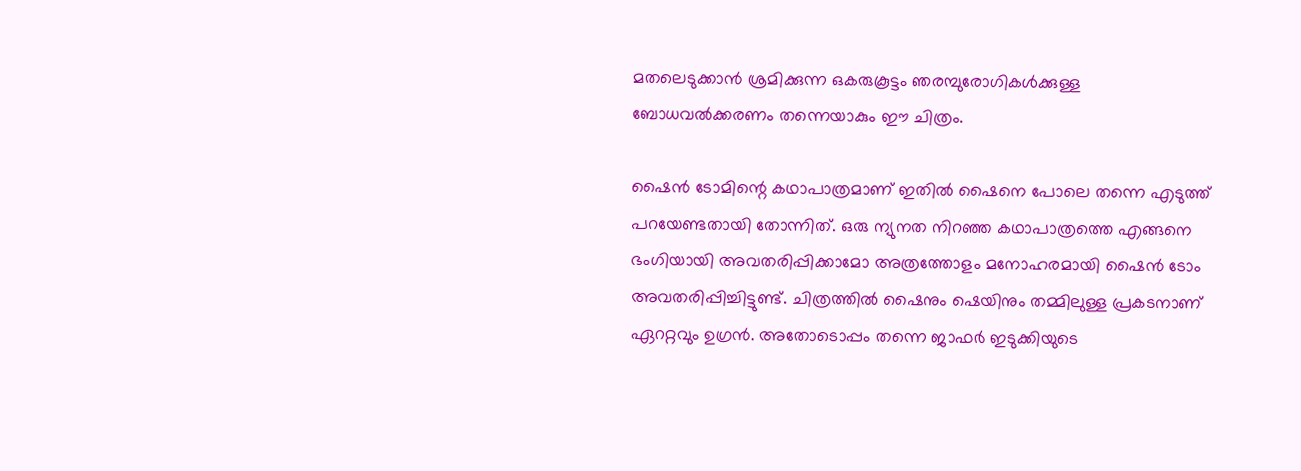മതലെടുക്കാന്‍ ശ്രമിക്കുന്ന ഒകരുകൂട്ടം ഞരമ്പുരോഗികള്‍ക്കുള്ള ബോധവല്‍ക്കരണം തന്നെയാകും ഈ ചിത്രം.

ഷൈന്‍ ടോമിന്റെ കഥാപാത്രമാണ് ഇതില്‍ ഷൈനെ പോലെ തന്നെ എടുത്ത് പറയേണ്ടതായി തോന്നിത്. ഒരു ന്യുനത നിറഞ്ഞ കഥാപാത്രത്തെ എങ്ങനെ ഭംഗിയായി അവതരിപ്പിക്കാമോ അത്രത്തോളം മനോഹരമായി ഷൈന്‍ ടോം അവതരിപ്പിച്ചിട്ടുണ്ട്. ചിത്രത്തില്‍ ഷൈനും ഷെയിനും തമ്മിലുള്ള പ്രകടനാണ് ഏററ്റവും ഉഗ്രന്‍. അതോടൊപ്പം തന്നെ ജാഫര്‍ ഇടുക്കിയുടെ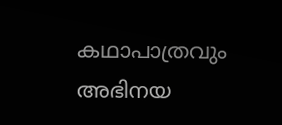കഥാപാത്രവും അഭിനയ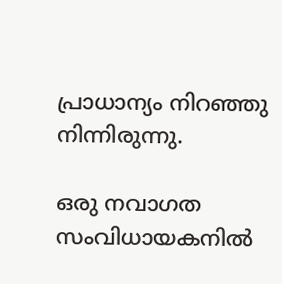പ്രാധാന്യം നിറഞ്ഞു നിന്നിരുന്നു.

ഒരു നവാഗത സംവിധായകനില്‍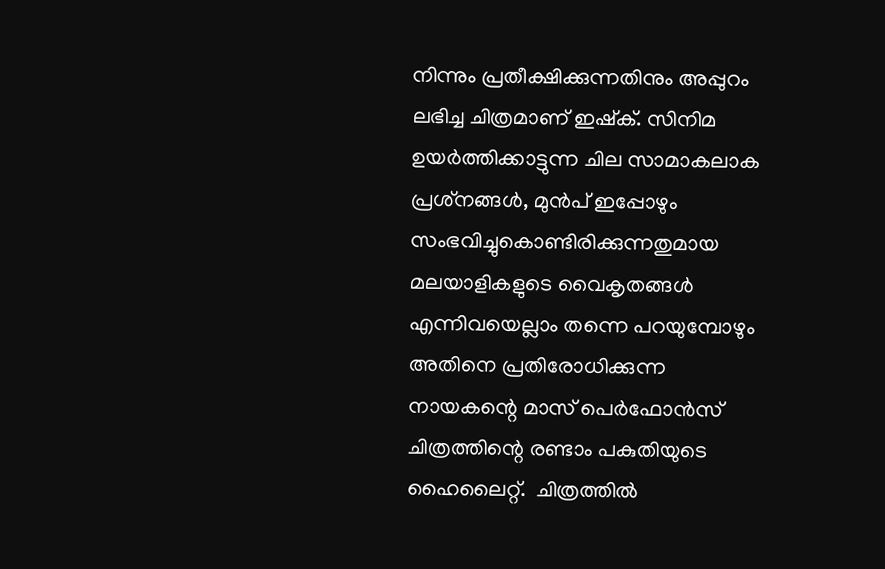നിന്നും പ്രതീക്ഷിക്കുന്നതിനും അപ്പുറം ലഭിച്ച ചിത്രമാണ് ഇഷ്‌ക്. സിനിമ ഉയര്‍ത്തിക്കാട്ടുന്ന ചില സാമാകലാക പ്രശ്‌നങ്ങള്‍, മുന്‍പ് ഇപ്പോഴും സംഭവിച്ചുകൊണ്ടിരിക്കുന്നതുമായ മലയാളികളുടെ വൈകൃതങ്ങള്‍ എന്നിവയെല്ലാം തന്നെ പറയുമ്പോഴും അതിനെ പ്രതിരോധിക്കുന്ന നായകന്റെ മാസ് പെര്‍ഫോന്‍സ് ചിത്രത്തിന്റെ രണ്ടാം പകുതിയുടെ ഹൈലൈറ്റ്.  ചിത്രത്തില്‍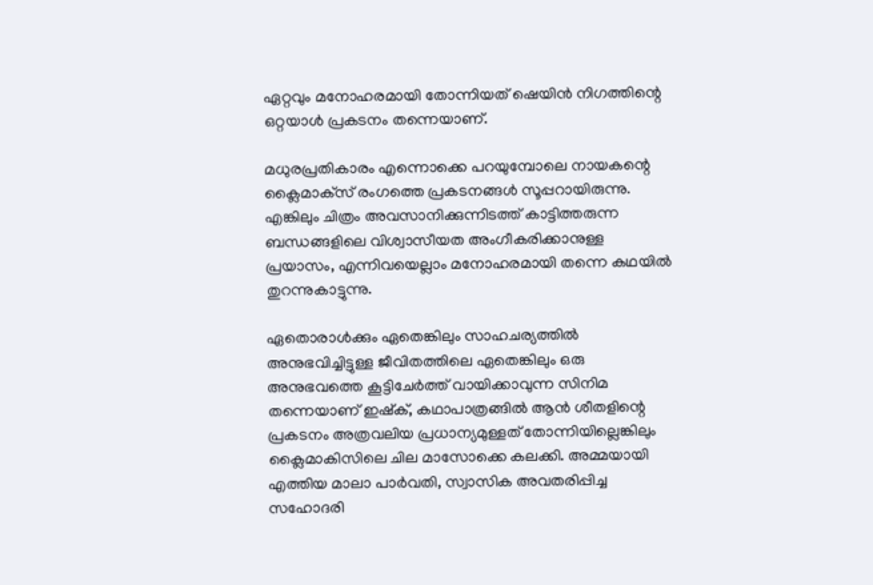ഏറ്റവും മനോഹരമായി തോന്നിയത് ഷെയിന്‍ നിഗത്തിന്റെ ഒറ്റയാള്‍ പ്രകടനം തന്നെയാണ്.

മധുരപ്രതികാരം എന്നൊക്കെ പറയുമ്പോലെ നായകന്റെ ക്ലൈമാക്‌സ് രംഗത്തെ പ്രകടനങ്ങള്‍ സൂപ്പറായിരുന്നു. എങ്കിലും ചിത്രം അവസാനിക്കുന്നിടത്ത് കാട്ടിത്തരുന്ന ബന്ധങ്ങളിലെ വിശ്വാസീയത അംഗീകരിക്കാനുള്ള പ്രയാസം, എന്നിവയെല്ലാം മനോഹരമായി തന്നെ കഥയില്‍ തുറന്നുകാട്ടുന്നു.

ഏതൊരാള്‍ക്കും ഏതെങ്കിലും സാഹചര്യത്തില്‍ അനുഭവിച്ചിട്ടുള്ള ജീവിതത്തിലെ ഏതെങ്കിലും ഒരു അനുഭവത്തെ കൂട്ടിചേര്‍ത്ത് വായിക്കാവുന്ന സിനിമ തന്നെയാണ് ഇഷ്‌ക്, കഥാപാത്രങ്ങില്‍ ആന്‍ ശീതളിന്റെ പ്രകടനം അത്രവലിയ പ്രധാന്യമുള്ളത് തോന്നിയില്ലെങ്കിലും ക്ലൈമാകിസിലെ ചില മാസോക്കെ കലക്കി. അമ്മയായി എത്തിയ മാലാ പാര്‍വതി, സ്വാസിക അവതരിപ്പിച്ച സഹോദരി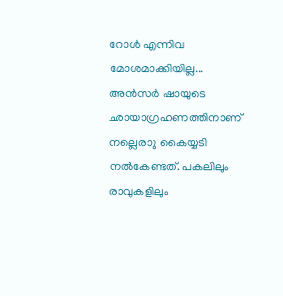റോള്‍ എന്നിവ മോശമാക്കിയില്ല... അന്‍സര്‍ ഷായുടെ ഛായാഗ്രഹണത്തിനാണ് നല്ലെരാു കൈയ്യടി നല്‍കേണ്ടത്. പകലിലും രാവുകളിലും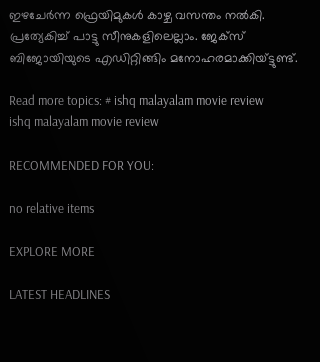ഇഴചേര്‍ന്ന ഫ്രെയിമുകള്‍ കാഴ്ച വസന്തം നല്‍കി. പ്രത്യേകിച്ച് പാട്ടു സീനുകളിലെല്ലാം. ജേക്‌സ് ബിജോയിയുടെ എഡിറ്റിങ്ങിം മനോഹരമാക്കിയ്ട്ടുണ്ട്.

Read more topics: # ishq malayalam movie review
ishq malayalam movie review

RECOMMENDED FOR YOU:

no relative items

EXPLORE MORE

LATEST HEADLINES